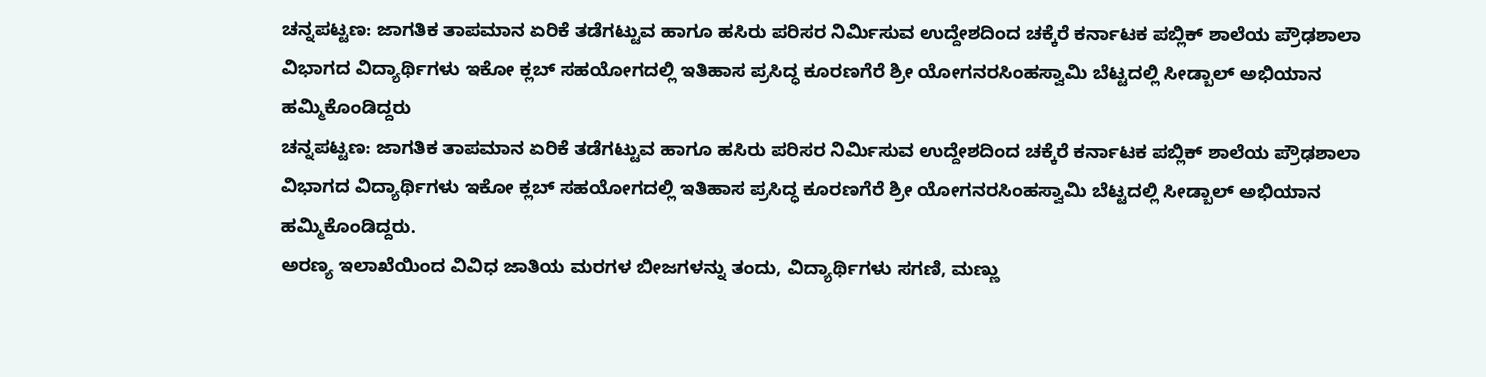ಚನ್ನಪಟ್ಟಣ: ಜಾಗತಿಕ ತಾಪಮಾನ ಏರಿಕೆ ತಡೆಗಟ್ಟುವ ಹಾಗೂ ಹಸಿರು ಪರಿಸರ ನಿರ್ಮಿಸುವ ಉದ್ದೇಶದಿಂದ ಚಕ್ಕೆರೆ ಕರ್ನಾಟಕ ಪಬ್ಲಿಕ್ ಶಾಲೆಯ ಪ್ರೌಢಶಾಲಾ ವಿಭಾಗದ ವಿದ್ಯಾರ್ಥಿಗಳು ಇಕೋ ಕ್ಲಬ್ ಸಹಯೋಗದಲ್ಲಿ ಇತಿಹಾಸ ಪ್ರಸಿದ್ಧ ಕೂರಣಗೆರೆ ಶ್ರೀ ಯೋಗನರಸಿಂಹಸ್ವಾಮಿ ಬೆಟ್ಟದಲ್ಲಿ ಸೀಡ್ಬಾಲ್ ಅಭಿಯಾನ ಹಮ್ಮಿಕೊಂಡಿದ್ದರು
ಚನ್ನಪಟ್ಟಣ: ಜಾಗತಿಕ ತಾಪಮಾನ ಏರಿಕೆ ತಡೆಗಟ್ಟುವ ಹಾಗೂ ಹಸಿರು ಪರಿಸರ ನಿರ್ಮಿಸುವ ಉದ್ದೇಶದಿಂದ ಚಕ್ಕೆರೆ ಕರ್ನಾಟಕ ಪಬ್ಲಿಕ್ ಶಾಲೆಯ ಪ್ರೌಢಶಾಲಾ ವಿಭಾಗದ ವಿದ್ಯಾರ್ಥಿಗಳು ಇಕೋ ಕ್ಲಬ್ ಸಹಯೋಗದಲ್ಲಿ ಇತಿಹಾಸ ಪ್ರಸಿದ್ಧ ಕೂರಣಗೆರೆ ಶ್ರೀ ಯೋಗನರಸಿಂಹಸ್ವಾಮಿ ಬೆಟ್ಟದಲ್ಲಿ ಸೀಡ್ಬಾಲ್ ಅಭಿಯಾನ ಹಮ್ಮಿಕೊಂಡಿದ್ದರು.
ಅರಣ್ಯ ಇಲಾಖೆಯಿಂದ ವಿವಿಧ ಜಾತಿಯ ಮರಗಳ ಬೀಜಗಳನ್ನು ತಂದು, ವಿದ್ಯಾರ್ಥಿಗಳು ಸಗಣಿ, ಮಣ್ಣು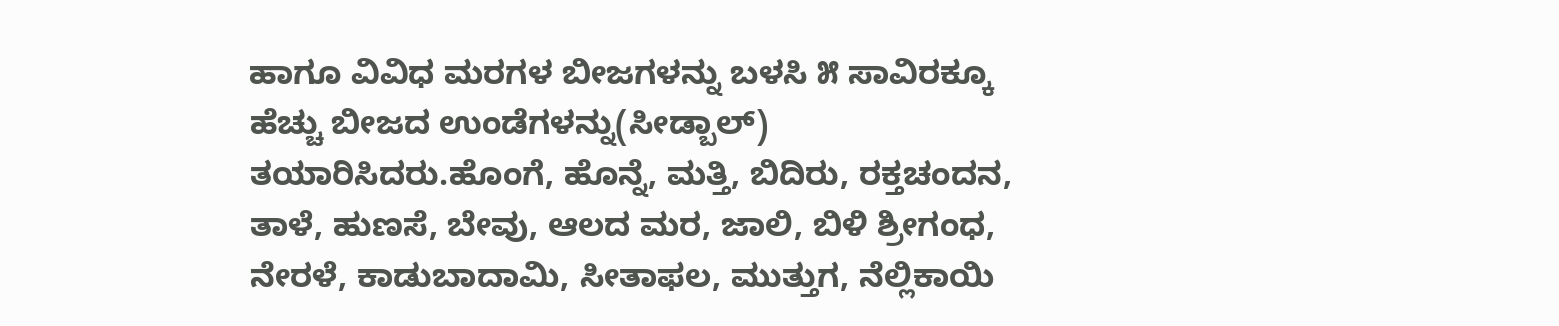ಹಾಗೂ ವಿವಿಧ ಮರಗಳ ಬೀಜಗಳನ್ನು ಬಳಸಿ ೫ ಸಾವಿರಕ್ಕೂ ಹೆಚ್ಚು ಬೀಜದ ಉಂಡೆಗಳನ್ನು(ಸೀಡ್ಬಾಲ್) ತಯಾರಿಸಿದರು.ಹೊಂಗೆ, ಹೊನ್ನೆ, ಮತ್ತಿ, ಬಿದಿರು, ರಕ್ತಚಂದನ, ತಾಳೆ, ಹುಣಸೆ, ಬೇವು, ಆಲದ ಮರ, ಜಾಲಿ, ಬಿಳಿ ಶ್ರೀಗಂಧ, ನೇರಳೆ, ಕಾಡುಬಾದಾಮಿ, ಸೀತಾಫಲ, ಮುತ್ತುಗ, ನೆಲ್ಲಿಕಾಯಿ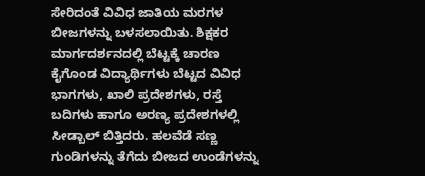ಸೇರಿದಂತೆ ವಿವಿಧ ಜಾತಿಯ ಮರಗಳ ಬೀಜಗಳನ್ನು ಬಳಸಲಾಯಿತು. ಶಿಕ್ಷಕರ ಮಾರ್ಗದರ್ಶನದಲ್ಲಿ ಬೆಟ್ಟಕ್ಕೆ ಚಾರಣ ಕೈಗೊಂಡ ವಿದ್ಯಾರ್ಥಿಗಳು ಬೆಟ್ಟದ ವಿವಿಧ ಭಾಗಗಳು, ಖಾಲಿ ಪ್ರದೇಶಗಳು, ರಸ್ತೆ ಬದಿಗಳು ಹಾಗೂ ಅರಣ್ಯ ಪ್ರದೇಶಗಳಲ್ಲಿ ಸೀಡ್ಬಾಲ್ ಬಿತ್ತಿದರು. ಹಲವೆಡೆ ಸಣ್ಣ ಗುಂಡಿಗಳನ್ನು ತೆಗೆದು ಬೀಜದ ಉಂಡೆಗಳನ್ನು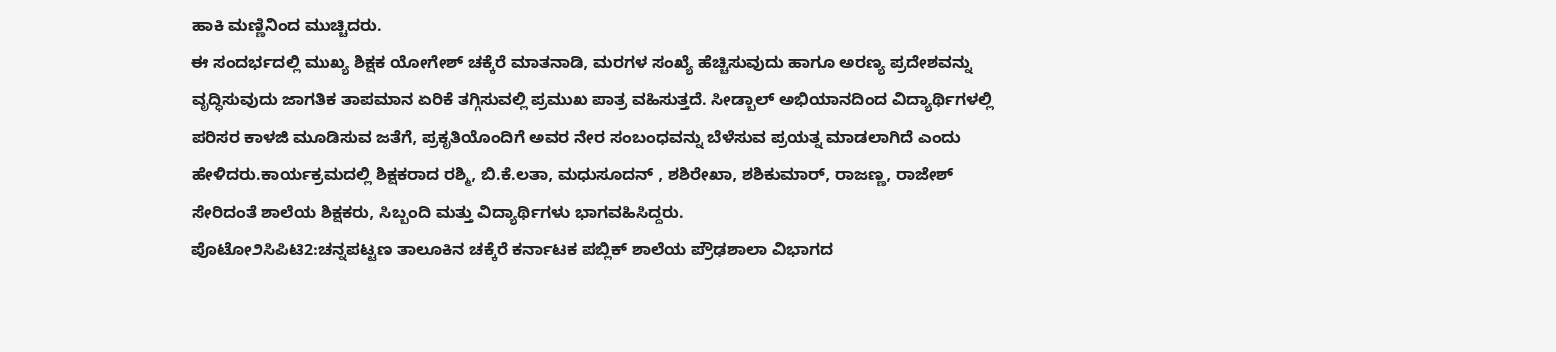ಹಾಕಿ ಮಣ್ಣಿನಿಂದ ಮುಚ್ಚಿದರು.
ಈ ಸಂದರ್ಭದಲ್ಲಿ ಮುಖ್ಯ ಶಿಕ್ಷಕ ಯೋಗೇಶ್ ಚಕ್ಕೆರೆ ಮಾತನಾಡಿ, ಮರಗಳ ಸಂಖ್ಯೆ ಹೆಚ್ಚಿಸುವುದು ಹಾಗೂ ಅರಣ್ಯ ಪ್ರದೇಶವನ್ನು ವೃದ್ಧಿಸುವುದು ಜಾಗತಿಕ ತಾಪಮಾನ ಏರಿಕೆ ತಗ್ಗಿಸುವಲ್ಲಿ ಪ್ರಮುಖ ಪಾತ್ರ ವಹಿಸುತ್ತದೆ. ಸೀಡ್ಬಾಲ್ ಅಭಿಯಾನದಿಂದ ವಿದ್ಯಾರ್ಥಿಗಳಲ್ಲಿ ಪರಿಸರ ಕಾಳಜಿ ಮೂಡಿಸುವ ಜತೆಗೆ, ಪ್ರಕೃತಿಯೊಂದಿಗೆ ಅವರ ನೇರ ಸಂಬಂಧವನ್ನು ಬೆಳೆಸುವ ಪ್ರಯತ್ನ ಮಾಡಲಾಗಿದೆ ಎಂದು ಹೇಳಿದರು.ಕಾರ್ಯಕ್ರಮದಲ್ಲಿ ಶಿಕ್ಷಕರಾದ ರಶ್ಮಿ, ಬಿ.ಕೆ.ಲತಾ, ಮಧುಸೂದನ್ , ಶಶಿರೇಖಾ, ಶಶಿಕುಮಾರ್, ರಾಜಣ್ಣ, ರಾಜೇಶ್ ಸೇರಿದಂತೆ ಶಾಲೆಯ ಶಿಕ್ಷಕರು, ಸಿಬ್ಬಂದಿ ಮತ್ತು ವಿದ್ಯಾರ್ಥಿಗಳು ಭಾಗವಹಿಸಿದ್ದರು.
ಪೊಟೋ೨ಸಿಪಿಟಿ2:ಚನ್ನಪಟ್ಟಣ ತಾಲೂಕಿನ ಚಕ್ಕೆರೆ ಕರ್ನಾಟಕ ಪಬ್ಲಿಕ್ ಶಾಲೆಯ ಪ್ರೌಢಶಾಲಾ ವಿಭಾಗದ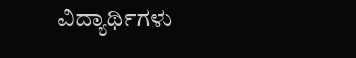ವಿದ್ಯಾರ್ಥಿಗಳು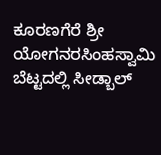ಕೂರಣಗೆರೆ ಶ್ರೀ ಯೋಗನರಸಿಂಹಸ್ವಾಮಿ ಬೆಟ್ಟದಲ್ಲಿ ಸೀಡ್ಬಾಲ್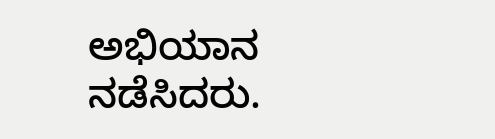ಅಭಿಯಾನ ನಡೆಸಿದರು.